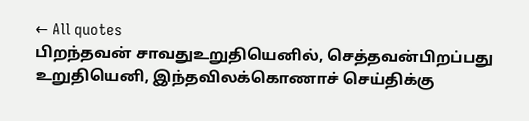← All quotes
பிறந்தவன் சாவதுஉறுதியெனில், செத்தவன்பிறப்பது உறுதியெனி, இந்தவிலக்கொணாச் செய்திக்கு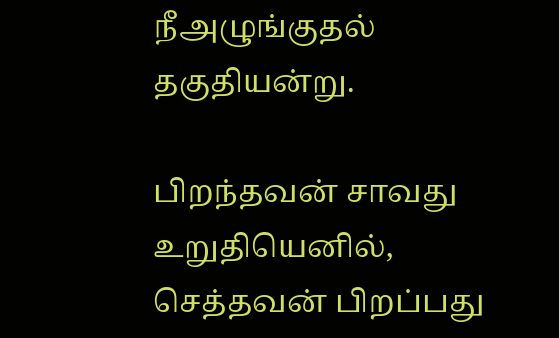நீஅழுங்குதல் தகுதியன்று.

பிறந்தவன் சாவது உறுதியெனில், செத்தவன் பிறப்பது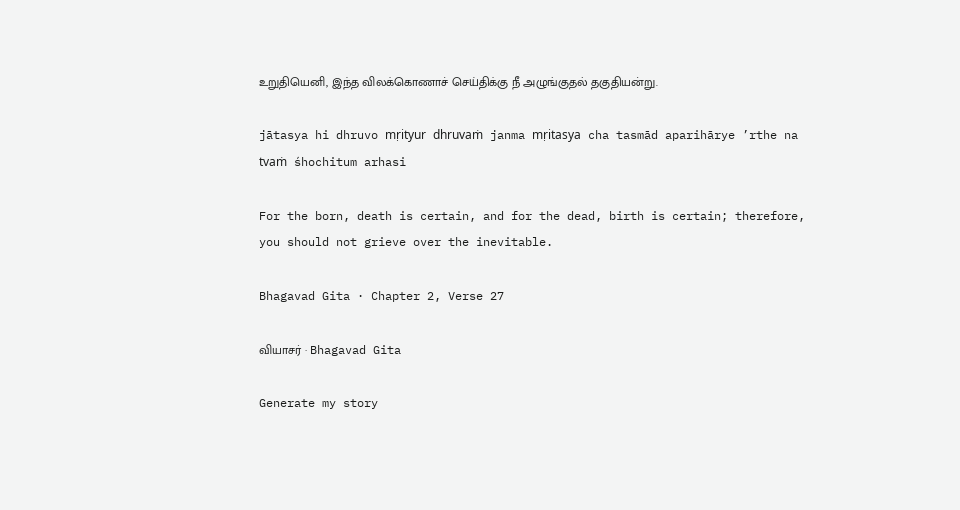உறுதியெனி, இந்த விலக்கொணாச் செய்திக்கு நீ அழுங்குதல் தகுதியன்று.

jātasya hi dhruvo mṛityur dhruvaṁ janma mṛitasya cha tasmād aparihārye ’rthe na tvaṁ śhochitum arhasi

For the born, death is certain, and for the dead, birth is certain; therefore, you should not grieve over the inevitable.

Bhagavad Gita · Chapter 2, Verse 27

வியாசர் · Bhagavad Gita

Generate my story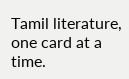Tamil literature, one card at a time.